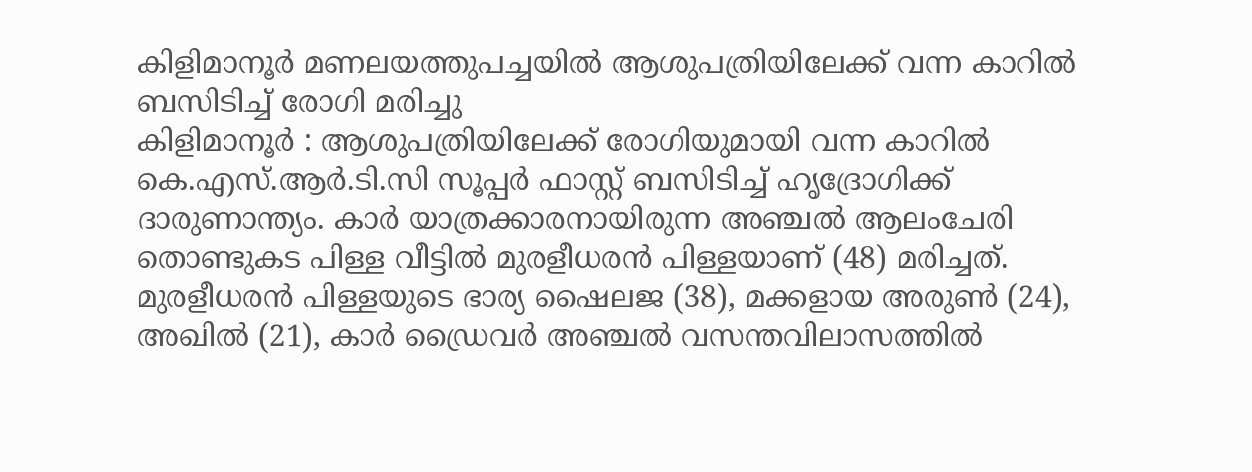കിളിമാനൂർ മണലയത്തുപച്ചയിൽ ആശുപത്രിയിലേക്ക് വന്ന കാറിൽ ബസിടിച്ച് രോഗി മരിച്ചു
കിളിമാനൂർ : ആശുപത്രിയിലേക്ക് രോഗിയുമായി വന്ന കാറിൽ കെ.എസ്.ആർ.ടി.സി സൂപ്പർ ഫാസ്റ്റ് ബസിടിച്ച് ഹൃദ്രോഗിക്ക് ദാരുണാന്ത്യം. കാർ യാത്രക്കാരനായിരുന്ന അഞ്ചൽ ആലംചേരി തൊണ്ടുകട പിള്ള വീട്ടിൽ മുരളീധരൻ പിള്ളയാണ് (48) മരിച്ചത്. മുരളീധരൻ പിള്ളയുടെ ഭാര്യ ഷൈലജ (38), മക്കളായ അരുൺ (24), അഖിൽ (21), കാർ ഡ്രൈവർ അഞ്ചൽ വസന്തവിലാസത്തിൽ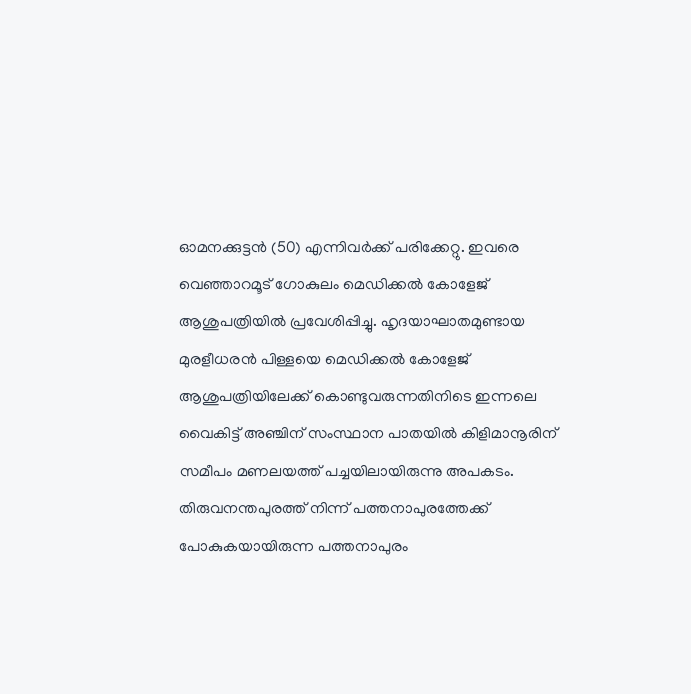ഓമനക്കുട്ടൻ (50) എന്നിവർക്ക് പരിക്കേറ്റു. ഇവരെ വെഞ്ഞാറമൂട് ഗോകുലം മെഡിക്കൽ കോളേജ് ആശുപത്രിയിൽ പ്രവേശിപ്പിച്ചു. ഹൃദയാഘാതമുണ്ടായ മുരളീധരൻ പിള്ളയെ മെഡിക്കൽ കോളേജ് ആശുപത്രിയിലേക്ക് കൊണ്ടുവരുന്നതിനിടെ ഇന്നലെ വൈകിട്ട് അഞ്ചിന് സംസ്ഥാന പാതയിൽ കിളിമാനൂരിന് സമീപം മണലയത്ത് പച്ചയിലായിരുന്നു അപകടം.
തിരുവനന്തപുരത്ത് നിന്ന് പത്തനാപുരത്തേക്ക് പോകുകയായിരുന്ന പത്തനാപുരം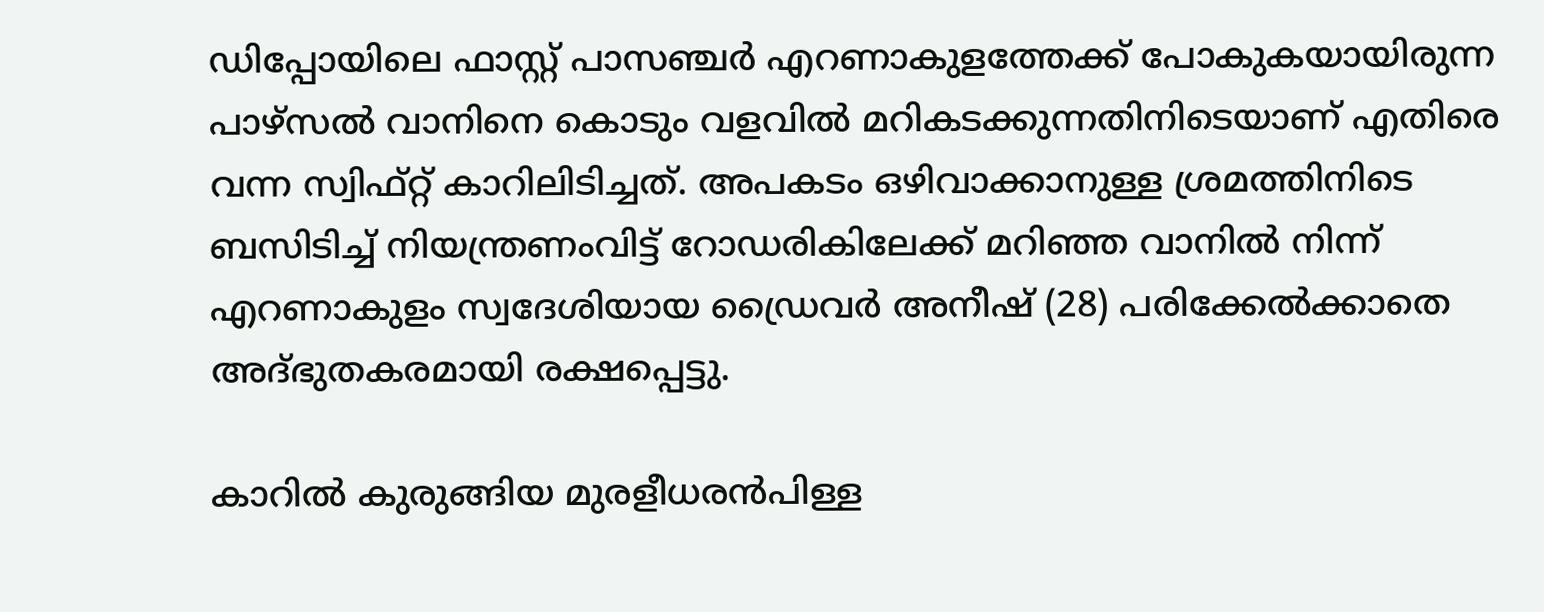ഡിപ്പോയിലെ ഫാസ്റ്റ് പാസഞ്ചർ എറണാകുളത്തേക്ക് പോകുകയായിരുന്ന പാഴ്സൽ വാനിനെ കൊടും വളവിൽ മറികടക്കുന്നതിനിടെയാണ് എതിരെ വന്ന സ്വിഫ്റ്റ് കാറിലിടിച്ചത്. അപകടം ഒഴിവാക്കാനുള്ള ശ്രമത്തിനിടെ ബസിടിച്ച് നിയന്ത്രണംവിട്ട് റോഡരികിലേക്ക് മറിഞ്ഞ വാനിൽ നിന്ന് എറണാകുളം സ്വദേശിയായ ഡ്രൈവർ അനീഷ് (28) പരിക്കേൽക്കാതെ അദ്ഭുതകരമായി രക്ഷപ്പെട്ടു.

കാറിൽ കുരുങ്ങിയ മുരളീധരൻപിള്ള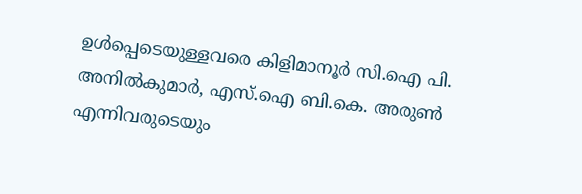ഉൾപ്പെടെയുള്ളവരെ കിളിമാനൂർ സി.ഐ പി. അനിൽകുമാർ, എസ്.ഐ ബി.കെ. അരുൺ എന്നിവരുടെയും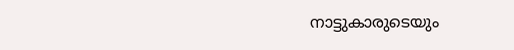നാട്ടുകാരുടെയും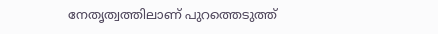നേതൃത്വത്തിലാണ് പുറത്തെടുത്ത്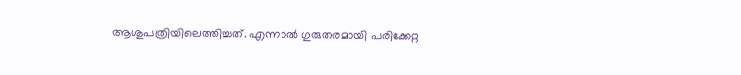ആശുപത്രിയിലെത്തിച്ചത്. എന്നാൽ ഗുരുതരമായി പരിക്കേറ്റ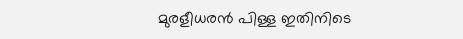മുരളീധരൻ പിള്ള ഇതിനിടെ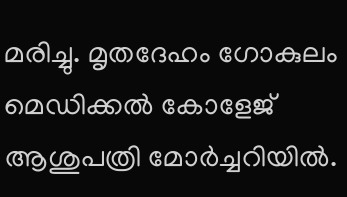മരിച്ചു. മൃതദേഹം ഗോകുലം മെഡിക്കൽ കോളേജ് ആശുപത്രി മോർച്ചറിയിൽ.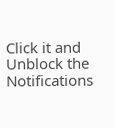Click it and Unblock the Notifications